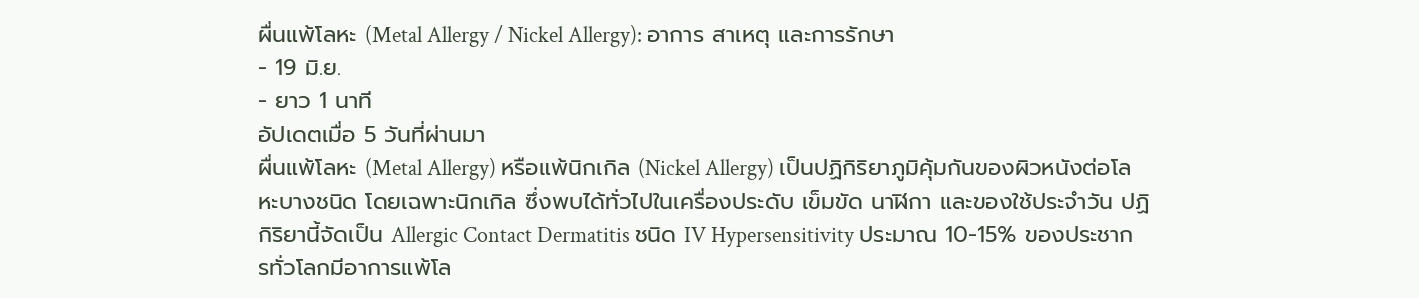ผื่นแพ้โลหะ (Metal Allergy / Nickel Allergy): อาการ สาเหตุ และการรักษา
- 19 มิ.ย.
- ยาว 1 นาที
อัปเดตเมื่อ 5 วันที่ผ่านมา
ผื่นแพ้โลหะ (Metal Allergy) หรือแพ้นิกเกิล (Nickel Allergy) เป็นปฏิกิริยาภูมิคุ้มกันของผิวหนังต่อโลหะบางชนิด โดยเฉพาะนิกเกิล ซึ่งพบได้ทั่วไปในเครื่องประดับ เข็มขัด นาฬิกา และของใช้ประจำวัน ปฏิกิริยานี้จัดเป็น Allergic Contact Dermatitis ชนิด IV Hypersensitivity ประมาณ 10-15% ของประชากรทั่วโลกมีอาการแพ้โล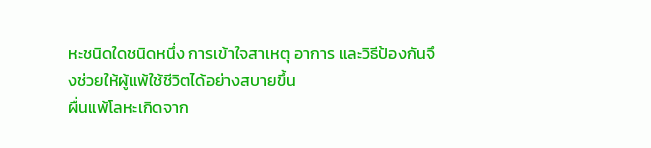หะชนิดใดชนิดหนึ่ง การเข้าใจสาเหตุ อาการ และวิธีป้องกันจึงช่วยให้ผู้แพ้ใช้ชีวิตได้อย่างสบายขึ้น
ผื่นแพ้โลหะเกิดจาก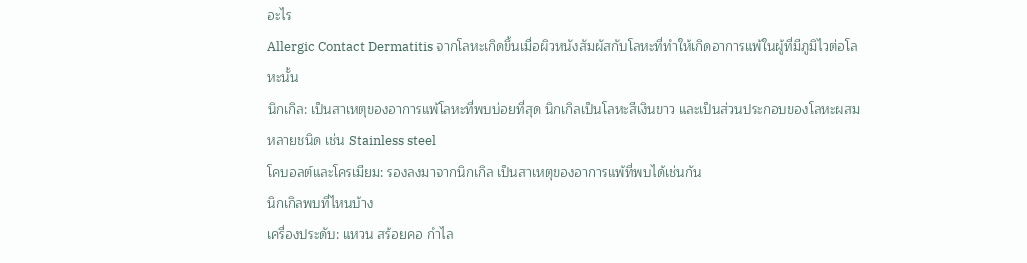อะไร
Allergic Contact Dermatitis จากโลหะเกิดขึ้นเมื่อผิวหนังสัมผัสกับโลหะที่ทำให้เกิดอาการแพ้ในผู้ที่มีภูมิไวต่อโลหะนั้น
นิกเกิล: เป็นสาเหตุของอาการแพ้โลหะที่พบบ่อยที่สุด นิกเกิลเป็นโลหะสีเงินขาว และเป็นส่วนประกอบของโลหะผสมหลายชนิด เช่น Stainless steel
โคบอลต์และโครเมียม: รองลงมาจากนิกเกิล เป็นสาเหตุของอาการแพ้ที่พบได้เช่นกัน
นิกเกิลพบที่ไหนบ้าง
เครื่องประดับ: แหวน สร้อยคอ กำไล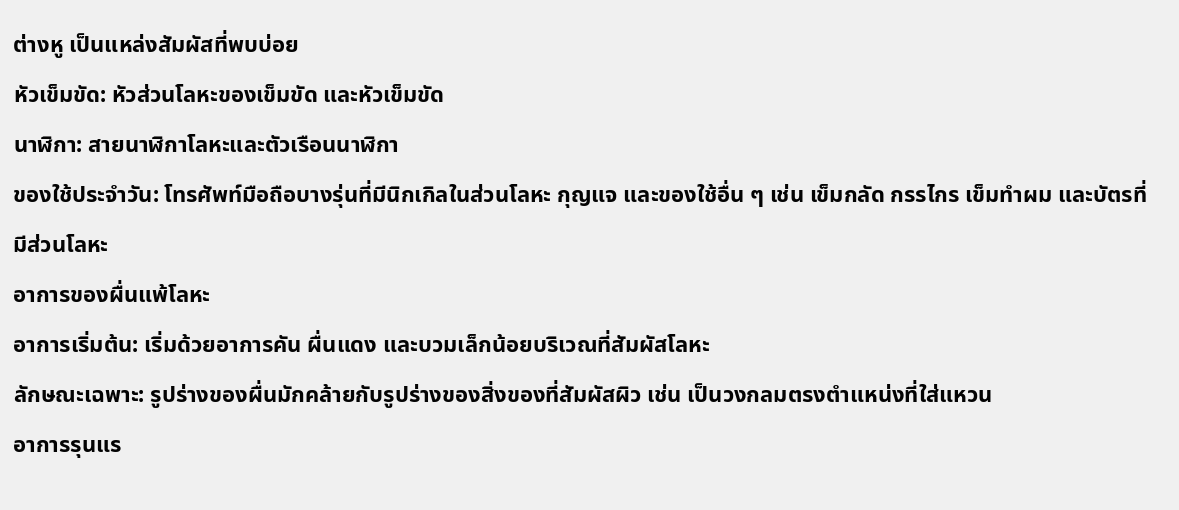ต่างหู เป็นแหล่งสัมผัสที่พบบ่อย
หัวเข็มขัด: หัวส่วนโลหะของเข็มขัด และหัวเข็มขัด
นาฬิกา: สายนาฬิกาโลหะและตัวเรือนนาฬิกา
ของใช้ประจำวัน: โทรศัพท์มือถือบางรุ่นที่มีนิกเกิลในส่วนโลหะ กุญแจ และของใช้อื่น ๆ เช่น เข็มกลัด กรรไกร เข็มทำผม และบัตรที่มีส่วนโลหะ
อาการของผื่นแพ้โลหะ
อาการเริ่มต้น: เริ่มด้วยอาการคัน ผื่นแดง และบวมเล็กน้อยบริเวณที่สัมผัสโลหะ
ลักษณะเฉพาะ: รูปร่างของผื่นมักคล้ายกับรูปร่างของสิ่งของที่สัมผัสผิว เช่น เป็นวงกลมตรงตำแหน่งที่ใส่แหวน
อาการรุนแร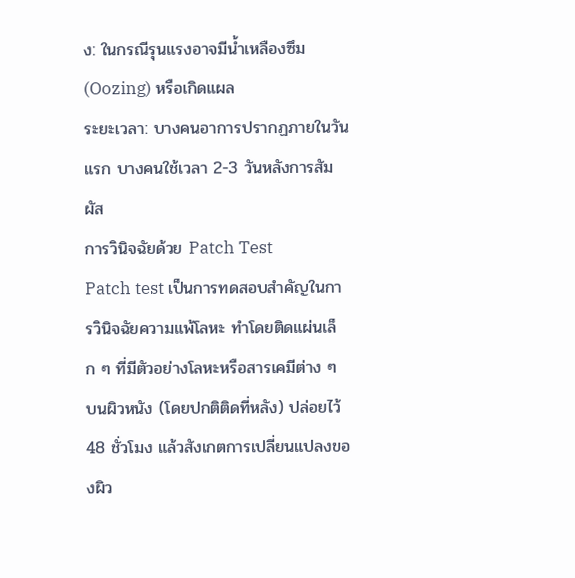ง: ในกรณีรุนแรงอาจมีน้ำเหลืองซึม (Oozing) หรือเกิดแผล
ระยะเวลา: บางคนอาการปรากฏภายในวันแรก บางคนใช้เวลา 2-3 วันหลังการสัมผัส
การวินิจฉัยด้วย Patch Test
Patch test เป็นการทดสอบสำคัญในการวินิจฉัยความแพ้โลหะ ทำโดยติดแผ่นเล็ก ๆ ที่มีตัวอย่างโลหะหรือสารเคมีต่าง ๆ บนผิวหนัง (โดยปกติติดที่หลัง) ปล่อยไว้ 48 ชั่วโมง แล้วสังเกตการเปลี่ยนแปลงของผิว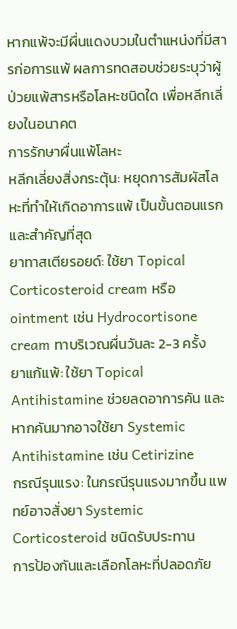หากแพ้จะมีผื่นแดงบวมในตำแหน่งที่มีสารก่อการแพ้ ผลการทดสอบช่วยระบุว่าผู้ป่วยแพ้สารหรือโลหะชนิดใด เพื่อหลีกเลี่ยงในอนาคต
การรักษาผื่นแพ้โลหะ
หลีกเลี่ยงสิ่งกระตุ้น: หยุดการสัมผัสโลหะที่ทำให้เกิดอาการแพ้ เป็นขั้นตอนแรกและสำคัญที่สุด
ยาทาสเตียรอยด์: ใช้ยา Topical Corticosteroid cream หรือ ointment เช่น Hydrocortisone cream ทาบริเวณผื่นวันละ 2-3 ครั้ง
ยาแก้แพ้: ใช้ยา Topical Antihistamine ช่วยลดอาการคัน และหากคันมากอาจใช้ยา Systemic Antihistamine เช่น Cetirizine
กรณีรุนแรง: ในกรณีรุนแรงมากขึ้น แพทย์อาจสั่งยา Systemic Corticosteroid ชนิดรับประทาน
การป้องกันและเลือกโลหะที่ปลอดภัย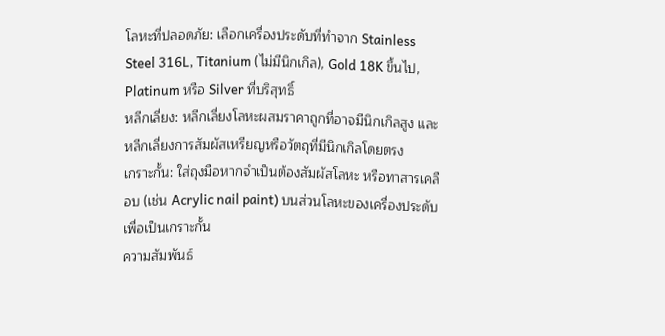โลหะที่ปลอดภัย: เลือกเครื่องประดับที่ทำจาก Stainless Steel 316L, Titanium (ไม่มีนิกเกิล), Gold 18K ขึ้นไป, Platinum หรือ Silver ที่บริสุทธิ์
หลีกเลี่ยง: หลีกเลี่ยงโลหะผสมราคาถูกที่อาจมีนิกเกิลสูง และหลีกเลี่ยงการสัมผัสเหรียญหรือวัตถุที่มีนิกเกิลโดยตรง
เกราะกั้น: ใส่ถุงมือหากจำเป็นต้องสัมผัสโลหะ หรือทาสารเคลือบ (เช่น Acrylic nail paint) บนส่วนโลหะของเครื่องประดับเพื่อเป็นเกราะกั้น
ความสัมพันธ์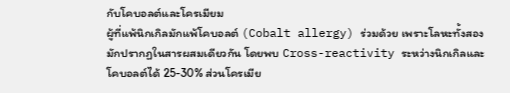กับโคบอลต์และโครเมียม
ผู้ที่แพ้นิกเกิลมักแพ้โคบอลต์ (Cobalt allergy) ร่วมด้วย เพราะโลหะทั้งสองมักปรากฏในสารผสมเดียวกัน โดยพบ Cross-reactivity ระหว่างนิกเกิลและโคบอลต์ได้ 25-30% ส่วนโครเมีย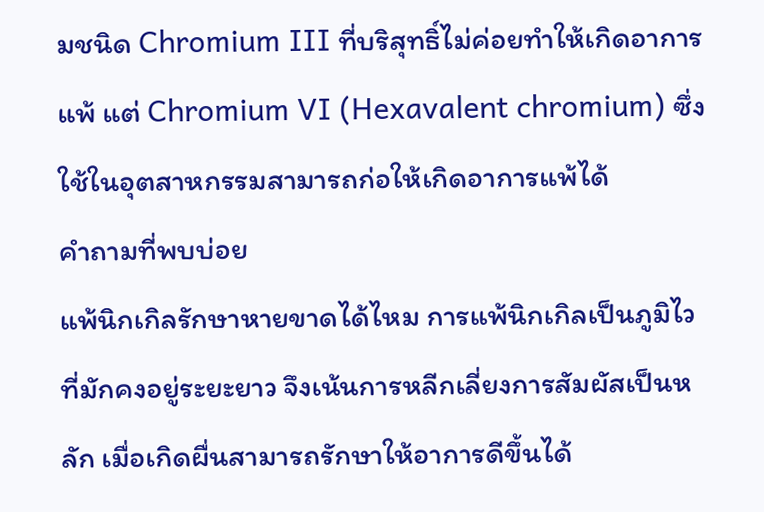มชนิด Chromium III ที่บริสุทธิ์ไม่ค่อยทำให้เกิดอาการแพ้ แต่ Chromium VI (Hexavalent chromium) ซึ่งใช้ในอุตสาหกรรมสามารถก่อให้เกิดอาการแพ้ได้
คำถามที่พบบ่อย
แพ้นิกเกิลรักษาหายขาดได้ไหม การแพ้นิกเกิลเป็นภูมิไวที่มักคงอยู่ระยะยาว จึงเน้นการหลีกเลี่ยงการสัมผัสเป็นหลัก เมื่อเกิดผื่นสามารถรักษาให้อาการดีขึ้นได้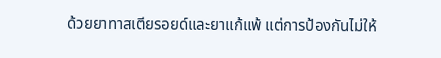ด้วยยาทาสเตียรอยด์และยาแก้แพ้ แต่การป้องกันไม่ให้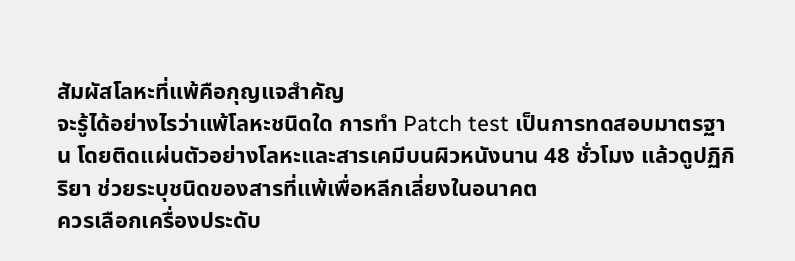สัมผัสโลหะที่แพ้คือกุญแจสำคัญ
จะรู้ได้อย่างไรว่าแพ้โลหะชนิดใด การทำ Patch test เป็นการทดสอบมาตรฐาน โดยติดแผ่นตัวอย่างโลหะและสารเคมีบนผิวหนังนาน 48 ชั่วโมง แล้วดูปฏิกิริยา ช่วยระบุชนิดของสารที่แพ้เพื่อหลีกเลี่ยงในอนาคต
ควรเลือกเครื่องประดับ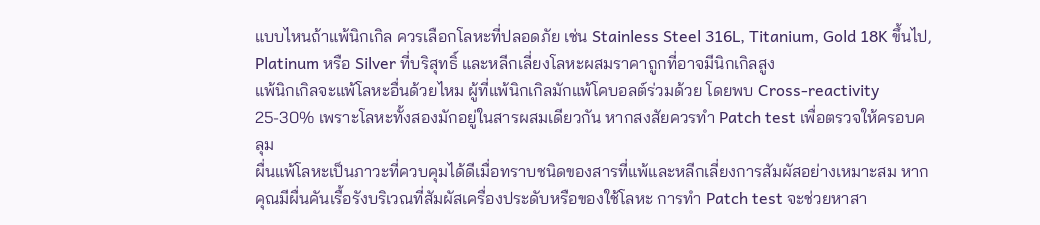แบบไหนถ้าแพ้นิกเกิล ควรเลือกโลหะที่ปลอดภัย เช่น Stainless Steel 316L, Titanium, Gold 18K ขึ้นไป, Platinum หรือ Silver ที่บริสุทธิ์ และหลีกเลี่ยงโลหะผสมราคาถูกที่อาจมีนิกเกิลสูง
แพ้นิกเกิลจะแพ้โลหะอื่นด้วยไหม ผู้ที่แพ้นิกเกิลมักแพ้โคบอลต์ร่วมด้วย โดยพบ Cross-reactivity 25-30% เพราะโลหะทั้งสองมักอยู่ในสารผสมเดียวกัน หากสงสัยควรทำ Patch test เพื่อตรวจให้ครอบคลุม
ผื่นแพ้โลหะเป็นภาวะที่ควบคุมได้ดีเมื่อทราบชนิดของสารที่แพ้และหลีกเลี่ยงการสัมผัสอย่างเหมาะสม หากคุณมีผื่นคันเรื้อรังบริเวณที่สัมผัสเครื่องประดับหรือของใช้โลหะ การทำ Patch test จะช่วยหาสา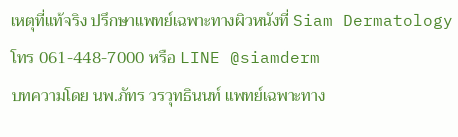เหตุที่แท้จริง ปรึกษาแพทย์เฉพาะทางผิวหนังที่ Siam Dermatology โทร 061-448-7000 หรือ LINE @siamderm
บทความโดย นพ.ภัทร วรวุทธินนท์ แพทย์เฉพาะทาง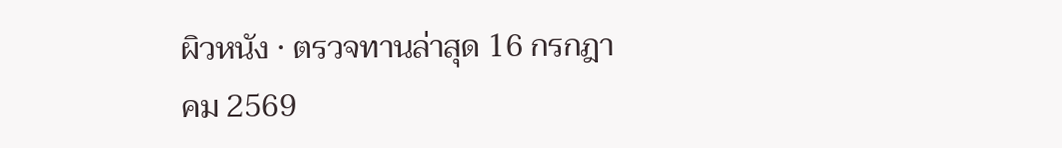ผิวหนัง · ตรวจทานล่าสุด 16 กรกฎาคม 2569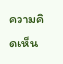ความคิดเห็น